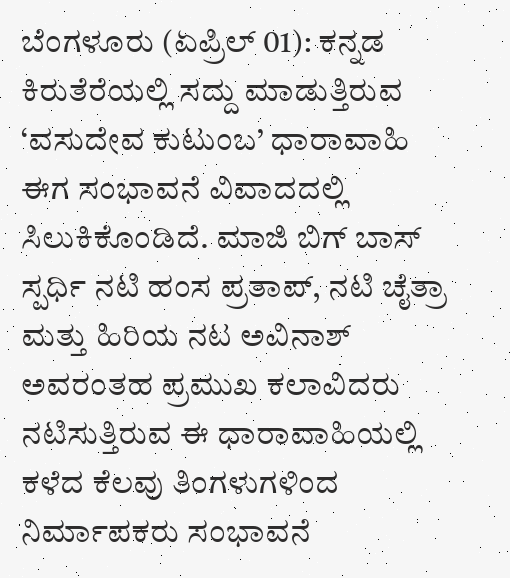ಬೆಂಗಳೂರು (ಏಪ್ರಿಲ್ 01): ಕನ್ನಡ ಕಿರುತೆರೆಯಲ್ಲಿ ಸದ್ದು ಮಾಡುತ್ತಿರುವ ‘ವಸುದೇವ ಕುಟುಂಬ’ ಧಾರಾವಾಹಿ ಈಗ ಸಂಭಾವನೆ ವಿವಾದದಲ್ಲಿ ಸಿಲುಕಿಕೊಂಡಿದೆ. ಮಾಜಿ ಬಿಗ್ ಬಾಸ್ ಸ್ಪರ್ಧಿ ನಟಿ ಹಂಸ ಪ್ರತಾಪ್, ನಟಿ ಚೈತ್ರಾ ಮತ್ತು ಹಿರಿಯ ನಟ ಅವಿನಾಶ್ ಅವರಂತಹ ಪ್ರಮುಖ ಕಲಾವಿದರು ನಟಿಸುತ್ತಿರುವ ಈ ಧಾರಾವಾಹಿಯಲ್ಲಿ ಕಳೆದ ಕೆಲವು ತಿಂಗಳುಗಳಿಂದ ನಿರ್ಮಾಪಕರು ಸಂಭಾವನೆ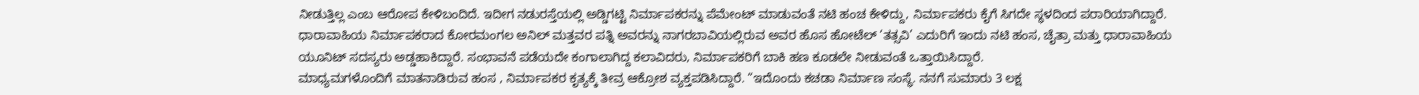ನೀಡುತ್ತಿಲ್ಲ ಎಂಬ ಆರೋಪ ಕೇಳಿಬಂದಿದೆ. ಇದೀಗ ನಡುರಸ್ತೆಯಲ್ಲಿ ಅಡ್ಡಿಗಟ್ಟಿ ನಿರ್ಮಾಪಕರನ್ನು ಪೆಮೇಂಟ್ ಮಾಡುವಂತೆ ನಟಿ ಹಂಚ ಕೇಳಿದ್ದು, ನಿರ್ಮಾಪಕರು ಕೈಗೆ ಸಿಗದೇ ಸ್ಥಳದಿಂದ ಪರಾರಿಯಾಗಿದ್ದಾರೆ.
ಧಾರಾವಾಹಿಯ ನಿರ್ಮಾಪಕರಾದ ಕೋರಮಂಗಲ ಅನಿಲ್ ಮತ್ತವರ ಪತ್ನಿ ಅವರನ್ನು ನಾಗರಬಾವಿಯಲ್ಲಿರುವ ಅವರ ಹೊಸ ಹೋಟೆಲ್ ‘ತತ್ಸವಿ’ ಎದುರಿಗೆ ಇಂದು ನಟಿ ಹಂಸ, ಚೈತ್ರಾ ಮತ್ತು ಧಾರಾವಾಹಿಯ ಯೂನಿಟ್ ಸದಸ್ಯರು ಅಡ್ಡಹಾಕಿದ್ದಾರೆ. ಸಂಭಾವನೆ ಪಡೆಯದೇ ಕಂಗಾಲಾಗಿದ್ದ ಕಲಾವಿದರು, ನಿರ್ಮಾಪಕರಿಗೆ ಬಾಕಿ ಹಣ ಕೂಡಲೇ ನೀಡುವಂತೆ ಒತ್ತಾಯಿಸಿದ್ದಾರೆ.
ಮಾಧ್ಯಮಗಳೊಂದಿಗೆ ಮಾತನಾಡಿರುವ ಹಂಸ , ನಿರ್ಮಾಪಕರ ಕೃತ್ಯಕ್ಕೆ ತೀವ್ರ ಆಕ್ರೋಶ ವ್ಯಕ್ತಪಡಿಸಿದ್ದಾರೆ. “ಇದೊಂದು ಕಚಡಾ ನಿರ್ಮಾಣ ಸಂಸ್ಥೆ. ನನಗೆ ಸುಮಾರು 3 ಲಕ್ಷ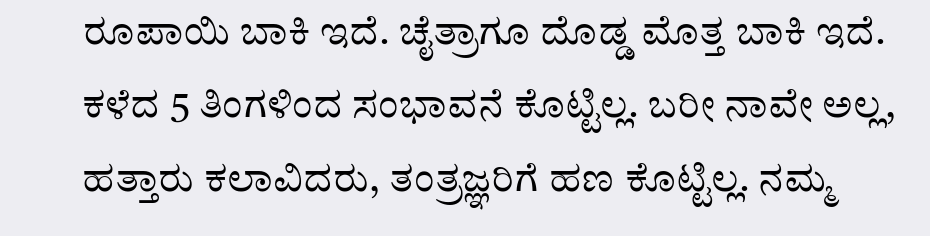ರೂಪಾಯಿ ಬಾಕಿ ಇದೆ. ಚೈತ್ರಾಗೂ ದೊಡ್ಡ ಮೊತ್ತ ಬಾಕಿ ಇದೆ. ಕಳೆದ 5 ತಿಂಗಳಿಂದ ಸಂಭಾವನೆ ಕೊಟ್ಟಿಲ್ಲ. ಬರೀ ನಾವೇ ಅಲ್ಲ, ಹತ್ತಾರು ಕಲಾವಿದರು, ತಂತ್ರಜ್ಞರಿಗೆ ಹಣ ಕೊಟ್ಟಿಲ್ಲ. ನಮ್ಮ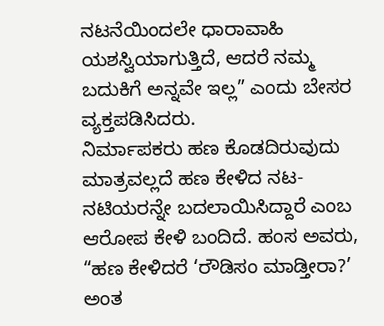ನಟನೆಯಿಂದಲೇ ಧಾರಾವಾಹಿ ಯಶಸ್ವಿಯಾಗುತ್ತಿದೆ, ಆದರೆ ನಮ್ಮ ಬದುಕಿಗೆ ಅನ್ನವೇ ಇಲ್ಲ” ಎಂದು ಬೇಸರ ವ್ಯಕ್ತಪಡಿಸಿದರು.
ನಿರ್ಮಾಪಕರು ಹಣ ಕೊಡದಿರುವುದು ಮಾತ್ರವಲ್ಲದೆ ಹಣ ಕೇಳಿದ ನಟ-ನಟಿಯರನ್ನೇ ಬದಲಾಯಿಸಿದ್ದಾರೆ ಎಂಬ ಆರೋಪ ಕೇಳಿ ಬಂದಿದೆ. ಹಂಸ ಅವರು, “ಹಣ ಕೇಳಿದರೆ ‘ರೌಡಿಸಂ ಮಾಡ್ತೀರಾ?’ ಅಂತ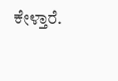ಕೇಳ್ತಾರೆ.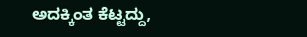ಅದಕ್ಕಿಂತ ಕೆಟ್ಟದ್ದು,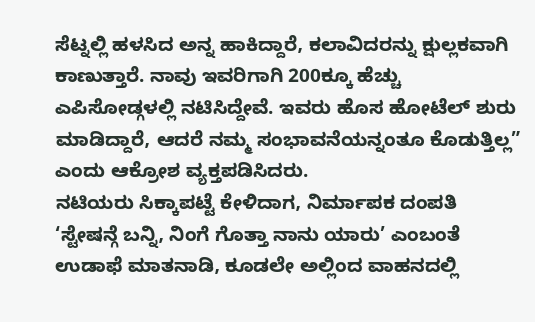ಸೆಟ್ನಲ್ಲಿ ಹಳಸಿದ ಅನ್ನ ಹಾಕಿದ್ದಾರೆ, ಕಲಾವಿದರನ್ನು ಕ್ಷುಲ್ಲಕವಾಗಿ ಕಾಣುತ್ತಾರೆ. ನಾವು ಇವರಿಗಾಗಿ 200ಕ್ಕೂ ಹೆಚ್ಚು ಎಪಿಸೋಡ್ಗಳಲ್ಲಿ ನಟಿಸಿದ್ದೇವೆ. ಇವರು ಹೊಸ ಹೋಟೆಲ್ ಶುರು ಮಾಡಿದ್ದಾರೆ, ಆದರೆ ನಮ್ಮ ಸಂಭಾವನೆಯನ್ನಂತೂ ಕೊಡುತ್ತಿಲ್ಲ” ಎಂದು ಆಕ್ರೋಶ ವ್ಯಕ್ತಪಡಿಸಿದರು.
ನಟಿಯರು ಸಿಕ್ಕಾಪಟ್ಟೆ ಕೇಳಿದಾಗ, ನಿರ್ಮಾಪಕ ದಂಪತಿ ‘ಸ್ಟೇಷನ್ಗೆ ಬನ್ನಿ, ನಿಂಗೆ ಗೊತ್ತಾ ನಾನು ಯಾರು’ ಎಂಬಂತೆ ಉಡಾಫೆ ಮಾತನಾಡಿ, ಕೂಡಲೇ ಅಲ್ಲಿಂದ ವಾಹನದಲ್ಲಿ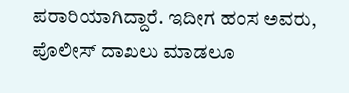ಪರಾರಿಯಾಗಿದ್ದಾರೆ. ಇದೀಗ ಹಂಸ ಅವರು, ಪೊಲೀಸ್ ದಾಖಲು ಮಾಡಲೂ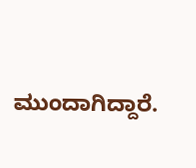ಮುಂದಾಗಿದ್ದಾರೆ.